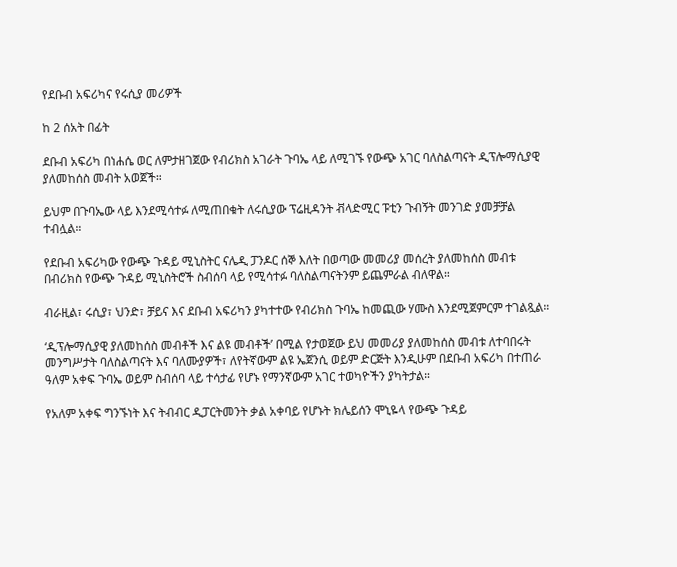የደቡብ አፍሪካና የሩሲያ መሪዎች

ከ 2 ሰአት በፊት

ደቡብ አፍሪካ በነሐሴ ወር ለምታዘገጀው የብሪክስ አገራት ጉባኤ ላይ ለሚገኙ የውጭ አገር ባለስልጣናት ዲፕሎማሲያዊ ያለመከሰስ መብት አወጀች።

ይህም በጉባኤው ላይ እንደሚሳተፉ ለሚጠበቁት ለሩሲያው ፕሬዚዳንት ቭላድሚር ፑቲን ጉብኝት መንገድ ያመቻቻል ተብሏል።

የደቡብ አፍሪካው የውጭ ጉዳይ ሚኒስትር ናሌዲ ፓንዶር ሰኞ እለት በወጣው መመሪያ መሰረት ያለመከሰስ መብቱ በብሪክስ የውጭ ጉዳይ ሚኒስትሮች ስብሰባ ላይ የሚሳተፉ ባለስልጣናትንም ይጨምራል ብለዋል።

ብራዚል፣ ሩሲያ፣ ህንድ፣ ቻይና እና ደቡብ አፍሪካን ያካተተው የብሪክስ ጉባኤ ከመጪው ሃሙስ እንደሚጀምርም ተገልጿል።

‘ዲፕሎማሲያዊ ያለመከሰስ መብቶች እና ልዩ መብቶች’ በሚል የታወጀው ይህ መመሪያ ያለመከሰስ መብቱ ለተባበሩት መንግሥታት ባለስልጣናት እና ባለሙያዎች፣ ለየትኛውም ልዩ ኤጀንሲ ወይም ድርጅት እንዲሁም በደቡብ አፍሪካ በተጠራ ዓለም አቀፍ ጉባኤ ወይም ስብሰባ ላይ ተሳታፊ የሆኑ የማንኛውም አገር ተወካዮችን ያካትታል።

የአለም አቀፍ ግንኙነት እና ትብብር ዲፓርትመንት ቃል አቀባይ የሆኑት ክሌይሰን ሞኒዬላ የውጭ ጉዳይ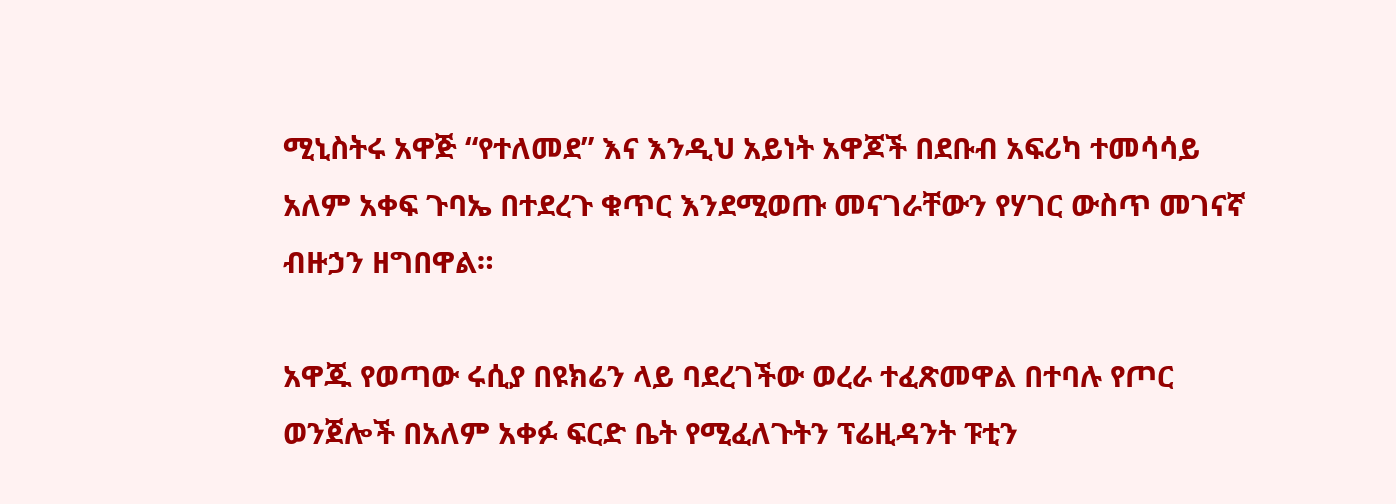ሚኒስትሩ አዋጅ “የተለመደ” እና እንዲህ አይነት አዋጆች በደቡብ አፍሪካ ተመሳሳይ አለም አቀፍ ጉባኤ በተደረጉ ቁጥር እንደሚወጡ መናገራቸውን የሃገር ውስጥ መገናኛ ብዙኃን ዘግበዋል።

አዋጁ የወጣው ሩሲያ በዩክሬን ላይ ባደረገችው ወረራ ተፈጽመዋል በተባሉ የጦር ወንጀሎች በአለም አቀፉ ፍርድ ቤት የሚፈለጉትን ፕሬዚዳንት ፑቲን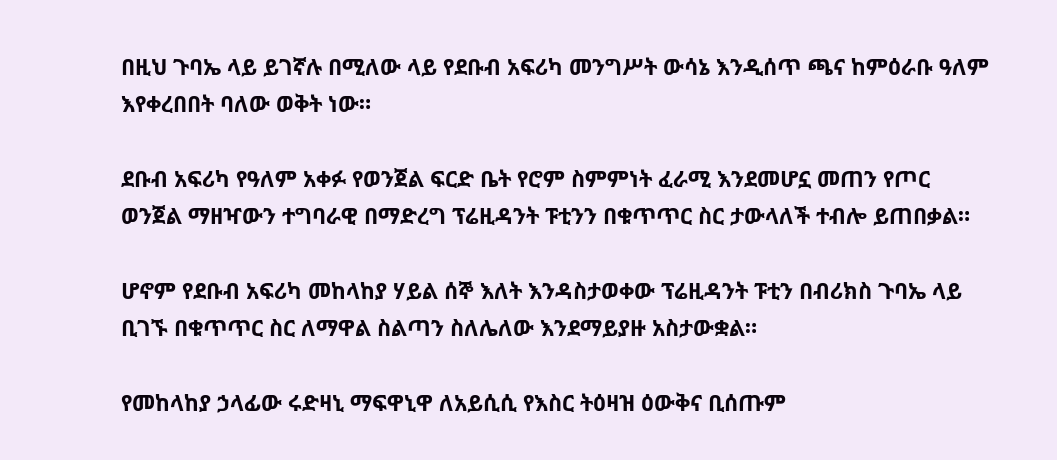በዚህ ጉባኤ ላይ ይገኛሉ በሚለው ላይ የደቡብ አፍሪካ መንግሥት ውሳኔ እንዲሰጥ ጫና ከምዕራቡ ዓለም እየቀረበበት ባለው ወቅት ነው።

ደቡብ አፍሪካ የዓለም አቀፉ የወንጀል ፍርድ ቤት የሮም ስምምነት ፈራሚ እንደመሆኗ መጠን የጦር ወንጀል ማዘዣውን ተግባራዊ በማድረግ ፕሬዚዳንት ፑቲንን በቁጥጥር ስር ታውላለች ተብሎ ይጠበቃል።

ሆኖም የደቡብ አፍሪካ መከላከያ ሃይል ሰኞ እለት እንዳስታወቀው ፕሬዚዳንት ፑቲን በብሪክስ ጉባኤ ላይ ቢገኙ በቁጥጥር ስር ለማዋል ስልጣን ስለሌለው እንደማይያዙ አስታውቋል።

የመከላከያ ኃላፊው ሩድዛኒ ማፍዋኒዋ ለአይሲሲ የእስር ትዕዛዝ ዕውቅና ቢሰጡም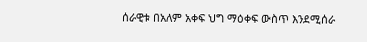ሰራዊቱ በአለም አቀፍ ህግ ማዕቀፍ ውስጥ እንደሚሰራ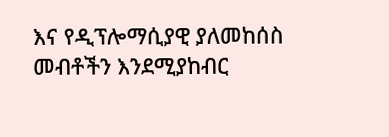እና የዲፕሎማሲያዊ ያለመከሰስ መብቶችን እንደሚያከብር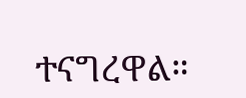ተናግረዋል።